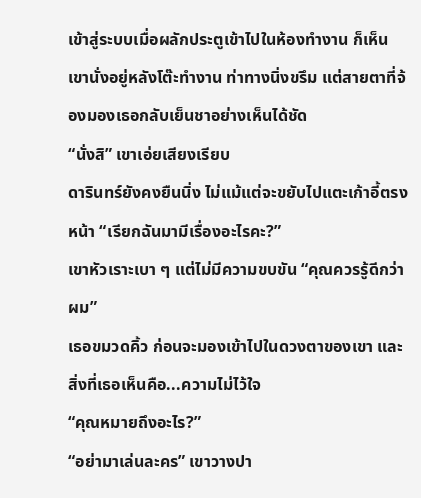เข้าสู่ระบบเมื่อผลักประตูเข้าไปในห้องทำงาน ก็เห็นเขานั่งอยู่หลังโต๊ะทำงาน ท่าทางนิ่งขรึม แต่สายตาที่จ้องมองเธอกลับเย็นชาอย่างเห็นได้ชัด
“นั่งสิ” เขาเอ่ยเสียงเรียบ
ดารินทร์ยังคงยืนนิ่ง ไม่แม้แต่จะขยับไปแตะเก้าอี้ตรงหน้า “เรียกฉันมามีเรื่องอะไรคะ?”
เขาหัวเราะเบา ๆ แต่ไม่มีความขบขัน “คุณควรรู้ดีกว่าผม”
เธอขมวดคิ้ว ก่อนจะมองเข้าไปในดวงตาของเขา และสิ่งที่เธอเห็นคือ...ความไม่ไว้ใจ
“คุณหมายถึงอะไร?”
“อย่ามาเล่นละคร” เขาวางปา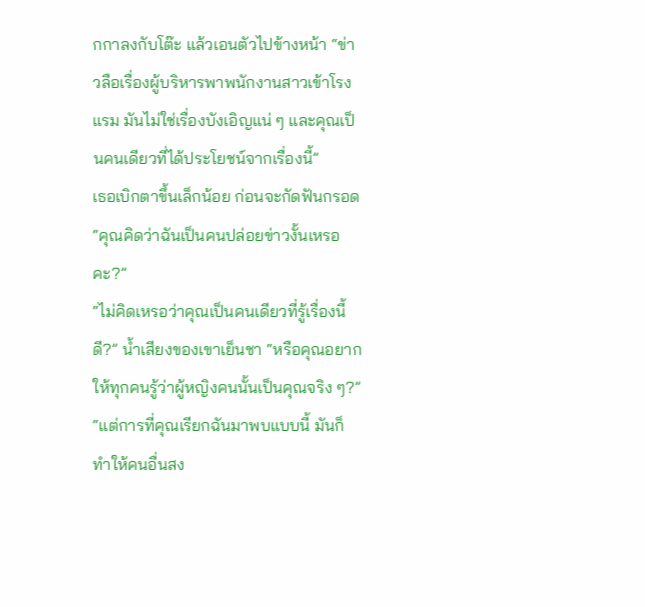กกาลงกับโต๊ะ แล้วเอนตัวไปข้างหน้า “ข่าวลือเรื่องผู้บริหารพาพนักงานสาวเข้าโรงแรม มันไม่ใช่เรื่องบังเอิญแน่ ๆ และคุณเป็นคนเดียวที่ได้ประโยชน์จากเรื่องนี้”
เธอเบิกตาขึ้นเล็กน้อย ก่อนจะกัดฟันกรอด “คุณคิดว่าฉันเป็นคนปล่อยข่าวงั้นเหรอคะ?”
“ไม่คิดเหรอว่าคุณเป็นคนเดียวที่รู้เรื่องนี้ดี?” น้ำเสียงของเขาเย็นชา “หรือคุณอยากให้ทุกคนรู้ว่าผู้หญิงคนนั้นเป็นคุณจริง ๆ?”
“แต่การที่คุณเรียกฉันมาพบแบบนี้ มันก็ทำให้คนอื่นสง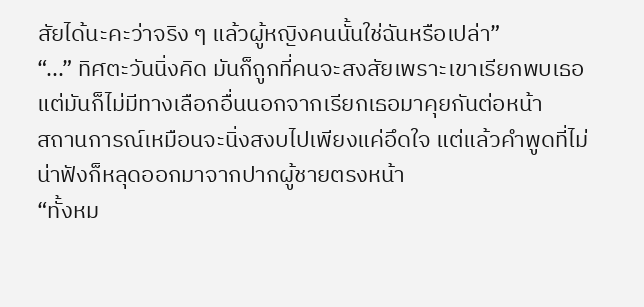สัยได้นะคะว่าจริง ๆ แล้วผู้หญิงคนนั้นใช่ฉันหรือเปล่า”
“...” ทิศตะวันนิ่งคิด มันก็ถูกที่คนจะสงสัยเพราะเขาเรียกพบเธอ แต่มันก็ไม่มีทางเลือกอื่นนอกจากเรียกเธอมาคุยกันต่อหน้า
สถานการณ์เหมือนจะนิ่งสงบไปเพียงแค่อึดใจ แต่แล้วคำพูดที่ไม่น่าฟังก็หลุดออกมาจากปากผู้ชายตรงหน้า
“ทั้งหม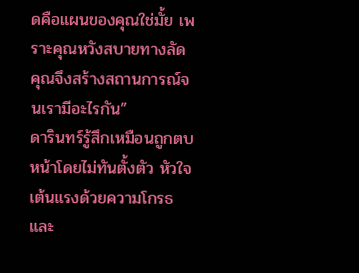ดคือแผนของคุณใช่มั้ย เพราะคุณหวังสบายทางลัด คุณจึงสร้างสถานการณ์จนเรามีอะไรกัน”
ดารินทร์รู้สึกเหมือนถูกตบหน้าโดยไม่ทันตั้งตัว หัวใจเต้นแรงด้วยความโกรธและ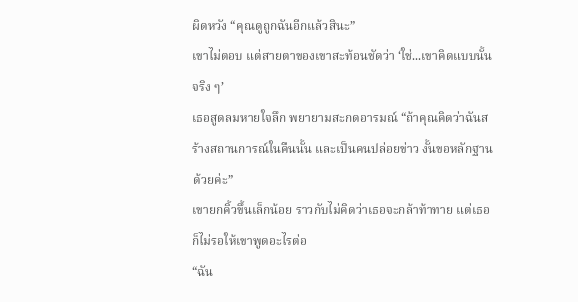ผิดหวัง “คุณดูถูกฉันอีกแล้วสินะ”
เขาไม่ตอบ แต่สายตาของเขาสะท้อนชัดว่า ‘ใช่...เขาคิดแบบนั้นจริง ๆ’
เธอสูดลมหายใจลึก พยายามสะกดอารมณ์ “ถ้าคุณคิดว่าฉันสร้างสถานการณ์ในคืนนั้น และเป็นคนปล่อยข่าว งั้นขอหลักฐานด้วยค่ะ”
เขายกคิ้วขึ้นเล็กน้อย ราวกับไม่คิดว่าเธอจะกล้าท้าทาย แต่เธอก็ไม่รอให้เขาพูดอะไรต่อ
“ฉัน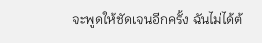จะพูดให้ชัดเจนอีกครั้ง ฉันไม่ได้ต้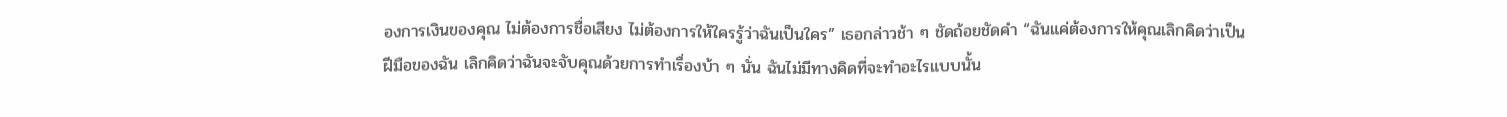องการเงินของคุณ ไม่ต้องการชื่อเสียง ไม่ต้องการให้ใครรู้ว่าฉันเป็นใคร” เธอกล่าวช้า ๆ ชัดถ้อยชัดคำ “ฉันแค่ต้องการให้คุณเลิกคิดว่าเป็นฝีมือของฉัน เลิกคิดว่าฉันจะจับคุณด้วยการทำเรื่องบ้า ๆ นั่น ฉันไม่มีทางคิดที่จะทำอะไรแบบนั้น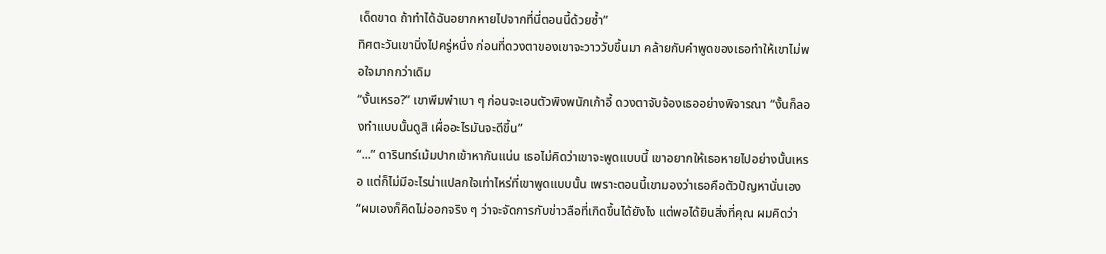เด็ดขาด ถ้าทำได้ฉันอยากหายไปจากที่นี่ตอนนี้ด้วยซ้ำ”
ทิศตะวันเขานิ่งไปครู่หนึ่ง ก่อนที่ดวงตาของเขาจะวาววับขึ้นมา คล้ายกับคำพูดของเธอทำให้เขาไม่พอใจมากกว่าเดิม
“งั้นเหรอ?” เขาพึมพำเบา ๆ ก่อนจะเอนตัวพิงพนักเก้าอี้ ดวงตาจับจ้องเธออย่างพิจารณา “งั้นก็ลองทำแบบนั้นดูสิ เผื่ออะไรมันจะดีขึ้น”
“...” ดารินทร์เม้มปากเข้าหากันแน่น เธอไม่คิดว่าเขาจะพูดแบบนี้ เขาอยากให้เธอหายไปอย่างนั้นเหรอ แต่ก็ไม่มีอะไรน่าแปลกใจเท่าไหร่ที่เขาพูดแบบนั้น เพราะตอนนี้เขามองว่าเธอคือตัวปัญหานั่นเอง
“ผมเองก็คิดไม่ออกจริง ๆ ว่าจะจัดการกับข่าวลือที่เกิดขึ้นได้ยังไง แต่พอได้ยินสิ่งที่คุณ ผมคิดว่า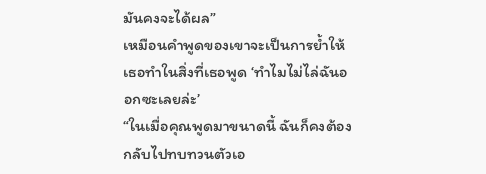มันคงจะได้ผล”
เหมือนคำพูดของเขาจะเป็นการย้ำให้เธอทำในสิ่งที่เธอพูด ‘ทำไมไม่ไล่ฉันออกซะเลยล่ะ’
“ในเมื่อคุณพูดมาขนาดนี้ ฉันก็คงต้องกลับไปทบทวนตัวเอ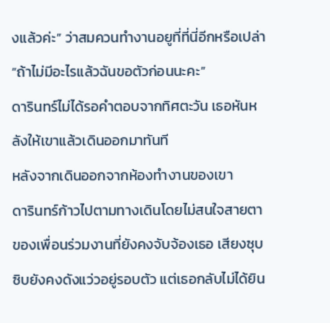งแล้วค่ะ” ว่าสมควนทำงานอยูที่ที่นี่อีกหรือเปล่า “ถ้าไม่มีอะไรแล้วฉันขอตัวก่อนนะคะ”
ดารินทร์ไม่ได้รอคำตอบจากทิศตะวัน เธอหันหลังให้เขาแล้วเดินออกมาทันที
หลังจากเดินออกจากห้องทำงานของเขา
ดารินทร์ก้าวไปตามทางเดินโดยไม่สนใจสายตาของเพื่อนร่วมงานที่ยังคงจับจ้องเธอ เสียงซุบซิบยังคงดังแว่วอยู่รอบตัว แต่เธอกลับไม่ได้ยิน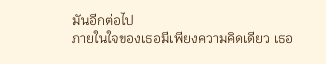มันอีกต่อไป
ภายในใจของเธอมีเพียงความคิดเดียว เธอ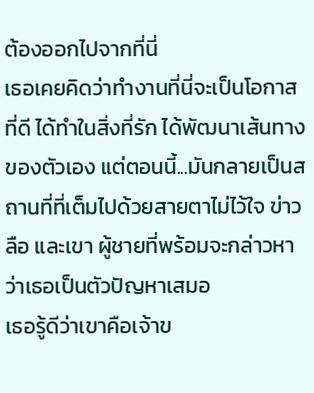ต้องออกไปจากที่นี่
เธอเคยคิดว่าทำงานที่นี่จะเป็นโอกาสที่ดี ได้ทำในสิ่งที่รัก ได้พัฒนาเส้นทางของตัวเอง แต่ตอนนี้...มันกลายเป็นสถานที่ที่เต็มไปด้วยสายตาไม่ไว้ใจ ข่าวลือ และเขา ผู้ชายที่พร้อมจะกล่าวหาว่าเธอเป็นตัวปัญหาเสมอ
เธอรู้ดีว่าเขาคือเจ้าข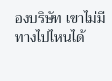องบริษัท เขาไม่มีทางไปไหนได้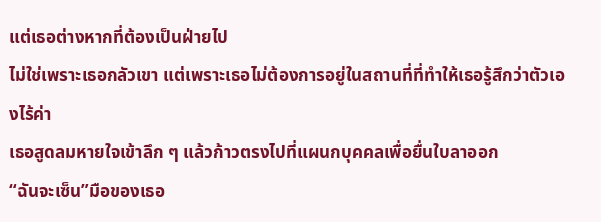แต่เธอต่างหากที่ต้องเป็นฝ่ายไป
ไม่ใช่เพราะเธอกลัวเขา แต่เพราะเธอไม่ต้องการอยู่ในสถานที่ที่ทำให้เธอรู้สึกว่าตัวเองไร้ค่า
เธอสูดลมหายใจเข้าลึก ๆ แล้วก้าวตรงไปที่แผนกบุคคลเพื่อยื่นใบลาออก
“ฉันจะเซ็น”มือของเธอ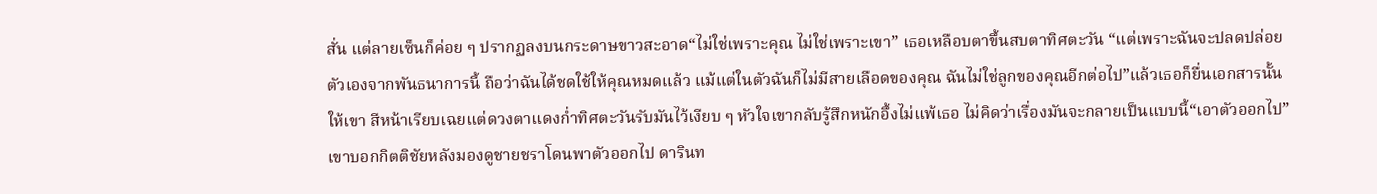สั่น แต่ลายเซ็นก็ค่อย ๆ ปรากฏลงบนกระดาษขาวสะอาด“ไม่ใช่เพราะคุณ ไม่ใช่เพราะเขา” เธอเหลือบตาขึ้นสบตาทิศตะวัน “แต่เพราะฉันจะปลดปล่อยตัวเองจากพันธนาการนี้ ถือว่าฉันได้ชดใช้ให้คุณหมดแล้ว แม้แต่ในตัวฉันก็ไม่มีสายเลือดของคุณ ฉันไม่ใช่ลูกของคุณอีกต่อไป”แล้วเธอก็ยื่นเอกสารนั้นให้เขา สีหน้าเรียบเฉยแต่ดวงตาแดงก่ำทิศตะวันรับมันไว้เงียบ ๆ หัวใจเขากลับรู้สึกหนักอึ้งไม่แพ้เธอ ไม่คิดว่าเรื่องมันจะกลายเป็นแบบนี้“เอาตัวออกไป” เขาบอกกิตติชัยหลังมองดูชายชราโดนพาตัวออกไป ดารินท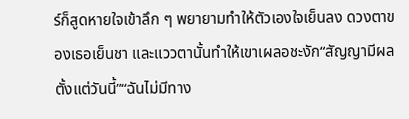ร์ก็สูดหายใจเข้าลึก ๆ พยายามทำให้ตัวเองใจเย็นลง ดวงตาของเธอเย็นชา และแววตานั้นทำให้เขาเผลอชะงัก“สัญญามีผลตั้งแต่วันนี้”“ฉันไม่มีทาง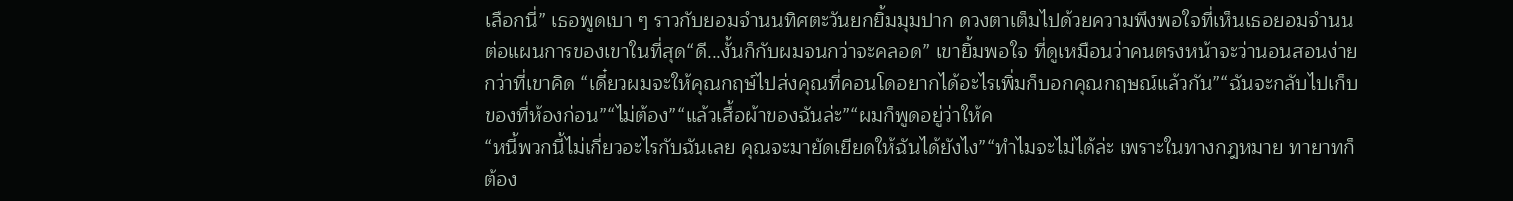เลือกนี่” เธอพูดเบา ๆ ราวกับยอมจำนนทิศตะวันยกยิ้มมุมปาก ดวงตาเต็มไปด้วยความพึงพอใจที่เห็นเธอยอมจำนนต่อแผนการของเขาในที่สุด“ดี...งั้นก็กับผมจนกว่าจะคลอด” เขายิ้มพอใจ ที่ดูเหมือนว่าคนตรงหน้าจะว่านอนสอนง่ายกว่าที่เขาคิด “เดี๋ยวผมจะให้คุณกฤษ์ไปส่งคุณที่คอนโดอยากได้อะไรเพิ่มก็บอกคุณกฤษณ์แล้วกัน”“ฉันจะกลับไปเก็บของที่ห้องก่อน”“ไม่ต้อง”“แล้วเสื้อผ้าของฉันล่ะ”“ผมก็พูดอยู่ว่าให้ค
“หนี้พวกนี้ไม่เกี่ยวอะไรกับฉันเลย คุณจะมายัดเยียดให้ฉันได้ยังไง”“ทำไมจะไม่ได้ล่ะ เพราะในทางกฎหมาย ทายาทก็ต้อง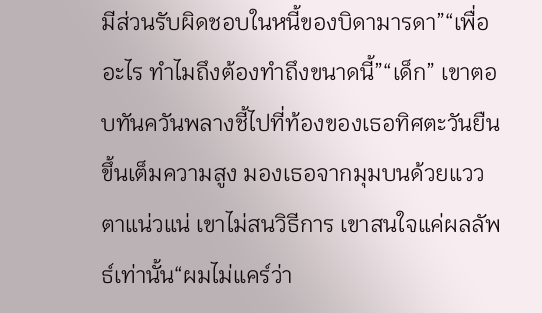มีส่วนรับผิดชอบในหนี้ของบิดามารดา”“เพื่ออะไร ทำไมถึงต้องทำถึงขนาดนี้”“เด็ก” เขาตอบทันควันพลางชี้ไปที่ท้องของเธอทิศตะวันยืนขึ้นเต็มความสูง มองเธอจากมุมบนด้วยแววตาแน่วแน่ เขาไม่สนวิธีการ เขาสนใจแค่ผลลัพธ์เท่านั้น“ผมไม่แคร์ว่า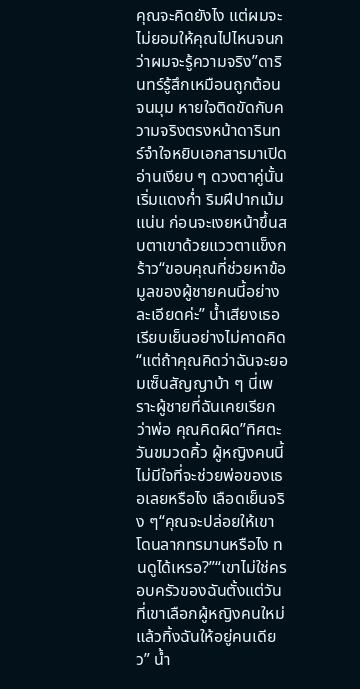คุณจะคิดยังไง แต่ผมจะไม่ยอมให้คุณไปไหนจนกว่าผมจะรู้ความจริง”ดารินทร์รู้สึกเหมือนถูกต้อนจนมุม หายใจติดขัดกับความจริงตรงหน้าดารินทร์จำใจหยิบเอกสารมาเปิดอ่านเงียบ ๆ ดวงตาคู่นั้นเริ่มแดงก่ำ ริมฝีปากเม้มแน่น ก่อนจะเงยหน้าขึ้นสบตาเขาด้วยแววตาแข็งกร้าว“ขอบคุณที่ช่วยหาข้อมูลของผู้ชายคนนี้อย่างละเอียดค่ะ” น้ำเสียงเธอเรียบเย็นอย่างไม่คาดคิด “แต่ถ้าคุณคิดว่าฉันจะยอมเซ็นสัญญาบ้า ๆ นี่เพราะผู้ชายที่ฉันเคยเรียกว่าพ่อ คุณคิดผิด”ทิศตะวันขมวดคิ้ว ผู้หญิงคนนี้ไม่มีใจที่จะช่วยพ่อของเธอเลยหรือไง เลือดเย็นจริง ๆ“คุณจะปล่อยให้เขาโดนลากทรมานหรือไง ทนดูได้เหรอ?”“เขาไม่ใช่ครอบครัวของฉันตั้งแต่วันที่เขาเลือกผู้หญิงคนใหม่แล้วทิ้งฉันให้อยู่คนเดียว” น้ำ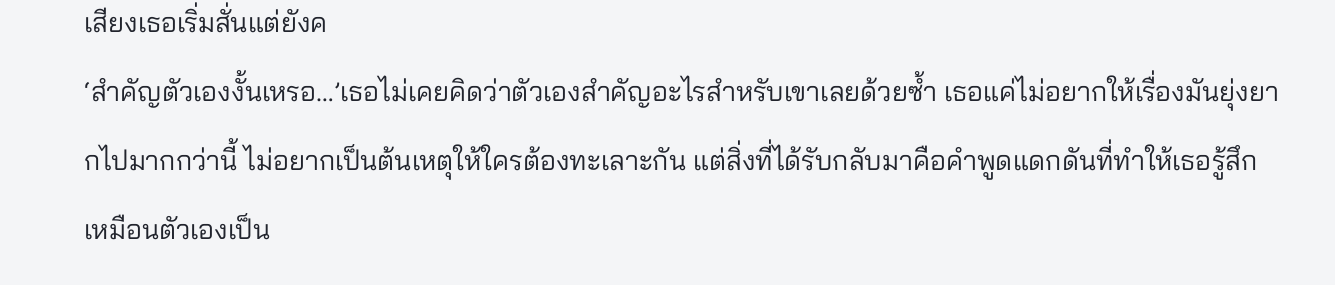เสียงเธอเริ่มสั่นแต่ยังค
‘สำคัญตัวเองงั้นเหรอ…’เธอไม่เคยคิดว่าตัวเองสำคัญอะไรสำหรับเขาเลยด้วยซ้ำ เธอแค่ไม่อยากให้เรื่องมันยุ่งยากไปมากกว่านี้ ไม่อยากเป็นต้นเหตุให้ใครต้องทะเลาะกัน แต่สิ่งที่ได้รับกลับมาคือคำพูดแดกดันที่ทำให้เธอรู้สึกเหมือนตัวเองเป็น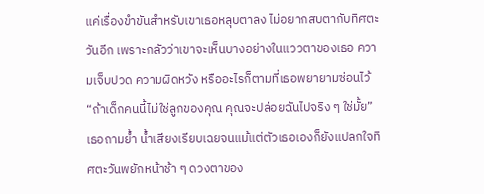แค่เรื่องขำขันสำหรับเขาเธอหลุบตาลง ไม่อยากสบตากับทิศตะวันอีก เพราะกลัวว่าเขาจะเห็นบางอย่างในแววตาของเธอ ความเจ็บปวด ความผิดหวัง หรืออะไรก็ตามที่เธอพยายามซ่อนไว้“ถ้าเด็กคนนี้ไม่ใช่ลูกของคุณ คุณจะปล่อยฉันไปจริง ๆ ใช่มั้ย” เธอถามย้ำ น้ำเสียงเรียบเฉยจนแม้แต่ตัวเธอเองก็ยังแปลกใจทิศตะวันพยักหน้าช้า ๆ ดวงตาของ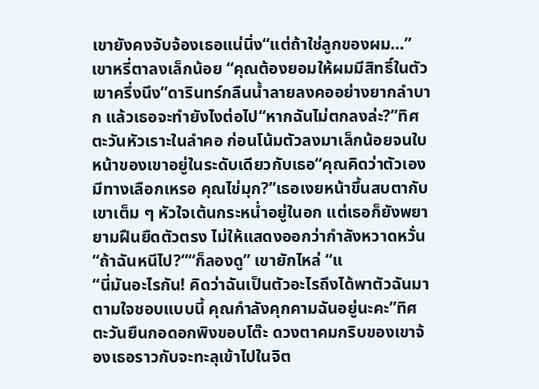เขายังคงจับจ้องเธอแน่นิ่ง“แต่ถ้าใช่ลูกของผม…” เขาหรี่ตาลงเล็กน้อย “คุณต้องยอมให้ผมมีสิทธิ์ในตัวเขาครึ่งนึง”ดารินทร์กลืนน้ำลายลงคออย่างยากลำบาก แล้วเธอจะทำยังไงต่อไป“หากฉันไม่ตกลงล่ะ?”ทิศตะวันหัวเราะในลำคอ ก่อนโน้มตัวลงมาเล็กน้อยจนใบหน้าของเขาอยู่ในระดับเดียวกับเธอ“คุณคิดว่าตัวเองมีทางเลือกเหรอ คุณไข่มุก?”เธอเงยหน้าขึ้นสบตากับเขาเต็ม ๆ หัวใจเต้นกระหน่ำอยู่ในอก แต่เธอก็ยังพยายามฝืนยืดตัวตรง ไม่ให้แสดงออกว่ากำลังหวาดหวั่น“ถ้าฉันหนีไป?”“ก็ลองดู” เขายักไหล่ “แ
“นี่มันอะไรกัน! คิดว่าฉันเป็นตัวอะไรถึงได้พาตัวฉันมาตามใจชอบแบบนี้ คุณกำลังคุกคามฉันอยู่นะคะ”ทิศตะวันยืนกอดอกพิงขอบโต๊ะ ดวงตาคมกริบของเขาจ้องเธอราวกับจะทะลุเข้าไปในจิต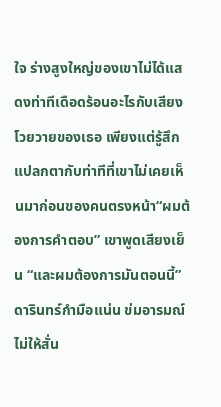ใจ ร่างสูงใหญ่ของเขาไม่ได้แสดงท่าทีเดือดร้อนอะไรกับเสียงโวยวายของเธอ เพียงแต่รู้สึกแปลกตากับท่าทีที่เขาไม่เคยเห็นมาก่อนของคนตรงหน้า“ผมต้องการคำตอบ” เขาพูดเสียงเย็น “และผมต้องการมันตอนนี้”ดารินทร์กำมือแน่น ข่มอารมณ์ไม่ให้สั่น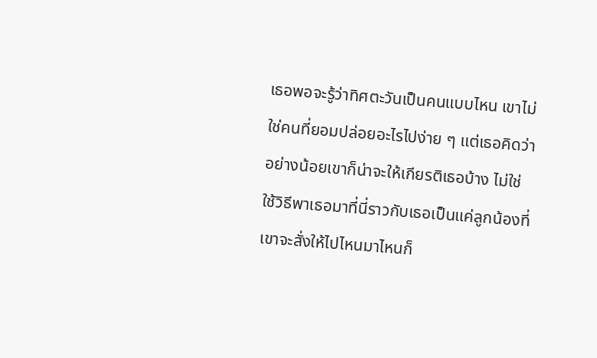เธอพอจะรู้ว่าทิศตะวันเป็นคนแบบไหน เขาไม่ใช่คนที่ยอมปล่อยอะไรไปง่าย ๆ แต่เธอคิดว่าอย่างน้อยเขาก็น่าจะให้เกียรติเธอบ้าง ไม่ใช่ใช้วิธีพาเธอมาที่นี่ราวกับเธอเป็นแค่ลูกน้องที่เขาจะสั่งให้ไปไหนมาไหนก็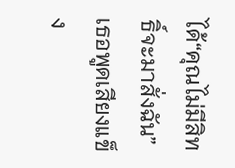ได้“คุณไม่มีสิทธิ์จะมาสั่งฉัน” เธอพูดเสียงแข็ง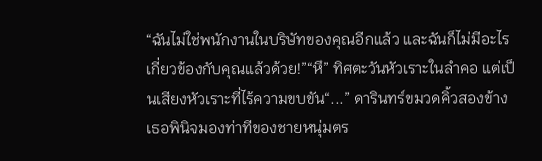“ฉันไม่ใช่พนักงานในบริษัทของคุณอีกแล้ว และฉันก็ไม่มีอะไรเกี่ยวข้องกับคุณแล้วด้วย!”“หึ” ทิศตะวันหัวเราะในลำคอ แต่เป็นเสียงหัวเราะที่ไร้ความขบขัน“...” ดารินทร์ขมวดคิ้วสองข้าง เธอพินิจมองท่าทีของชายหนุ่มตร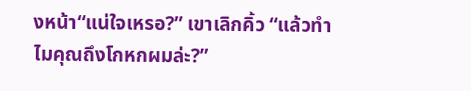งหน้า“แน่ใจเหรอ?” เขาเลิกคิ้ว “แล้วทำไมคุณถึงโกหกผมล่ะ?”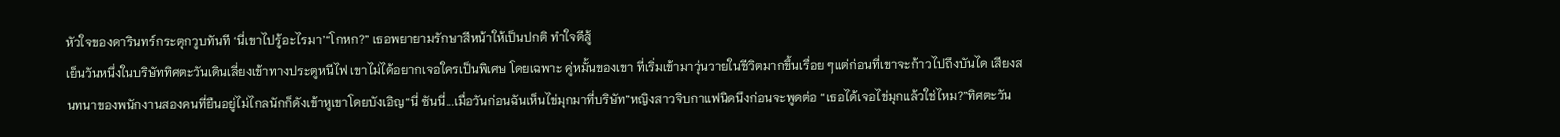หัวใจของดารินทร์กระตุกวูบทันที ‘นี่เขาไปรู้อะไรมา’“โกหก?” เธอพยายามรักษาสีหน้าให้เป็นปกติ ทำใจดีสู้
เย็นวันหนึ่งในบริษัททิศตะวันเดินเลี่ยงเข้าทางประตูหนีไฟ เขาไม่ได้อยากเจอใครเป็นพิเศษ โดยเฉพาะ คู่หมั้นของเขา ที่เริ่มเข้ามาวุ่นวายในชีวิตมากขึ้นเรื่อย ๆแต่ก่อนที่เขาจะก้าวไปถึงบันได เสียงสนทนาของพนักงานสองคนที่ยืนอยู่ไม่ไกลนักก็ดังเข้าหูเขาโดยบังเอิญ“นี่ ซันนี่...เมื่อวันก่อนฉันเห็นไข่มุกมาที่บริษัท”หญิงสาวจิบกาแฟนิดนึงก่อนจะพูดต่อ “เธอได้เจอไข่มุกแล้วใช่ไหม?”ทิศตะวัน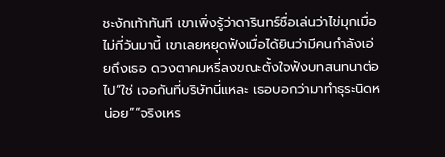ชะงักเท้าทันที เขาเพิ่งรู้ว่าดารินทร์ชื่อเล่นว่าไข่มุกเมื่อไม่กี่วันมานี้ เขาเลยหยุดฟังเมื่อได้ยินว่ามีคนกำลังเอ่ยถึงเธอ ดวงตาคมหรี่ลงขณะตั้งใจฟังบทสนทนาต่อไป“ใช่ เจอกันที่บริษัทนี่แหละ เธอบอกว่ามาทำธุระนิดหน่อย”“จริงเหร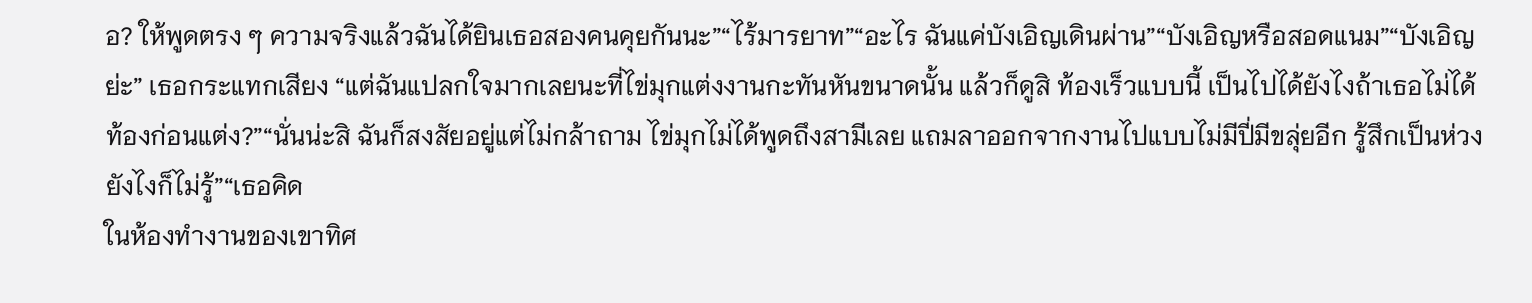อ? ให้พูดตรง ๆ ความจริงแล้วฉันได้ยินเธอสองคนคุยกันนะ”“ไร้มารยาท”“อะไร ฉันแค่บังเอิญเดินผ่าน”“บังเอิญหรือสอดแนม”“บังเอิญย่ะ” เธอกระแทกเสียง “แต่ฉันแปลกใจมากเลยนะที่ไข่มุกแต่งงานกะทันหันขนาดนั้น แล้วก็ดูสิ ท้องเร็วแบบนี้ เป็นไปได้ยังไงถ้าเธอไม่ได้ท้องก่อนแต่ง?”“นั่นน่ะสิ ฉันก็สงสัยอยู่แต่ไม่กล้าถาม ไข่มุกไม่ได้พูดถึงสามีเลย แถมลาออกจากงานไปแบบไม่มีปี่มีขลุ่ยอีก รู้สึกเป็นห่วงยังไงก็ไม่รู้”“เธอคิด
ในห้องทำงานของเขาทิศ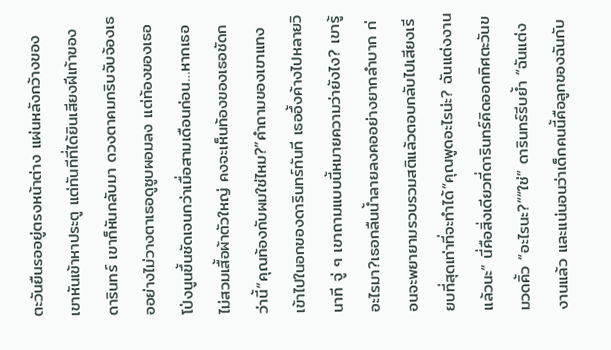ตะวันยืนรออยู่ตรงหน้าต่าง แผ่นหลังกว้างของเขาหันเข้าหาประตู แต่ทันทีที่ได้ยินเสียงฝีเท้าของดารินทร์ เขาก็หันกลับมา ดวงตาคมกริบจับจ้องเธออย่างไม่วางตาเธอดูซูบผอมลง แต่ท้องของเธอโป่งนูนขึ้นชัดเจนกว่าเมื่อสามเดือนก่อน…หากเธอไม่สวมเสื้อผ้าตัวใหญ่ คงจะเห็นท้องของเธอชัดกว่านี้“คุณท้องกับผมใช่ไหม?”คำถามของเขาแทงเข้าไปในอกของดารินทร์ทันที เธออึ้งค้างไปหลายวินาที จู่ ๆ เขาถามแบบนี้หมายความว่ายังไง? เขารู้อะไรมา?เธอกลืนน้ำลายลงคออย่างยากลำบาก ก่อนจะพยายามรวบรวมสติแล้วตอบกลับไปเสียงเรียบที่สุดเท่าที่จะทำได้“คุณพูดอะไรน่ะ? ฉันแต่งงานแล้วนะ” นี่คือสิ่งเดียวที่ดารินทร์คิดออกทิศตะวันขมวดคิ้ว “อะไรนะ?”“ใช่” ดารินทร์รีบย้ำ “ฉันแต่งงานแล้ว และแน่นอนว่าเด็กคนนี้คือลูกของฉันกับ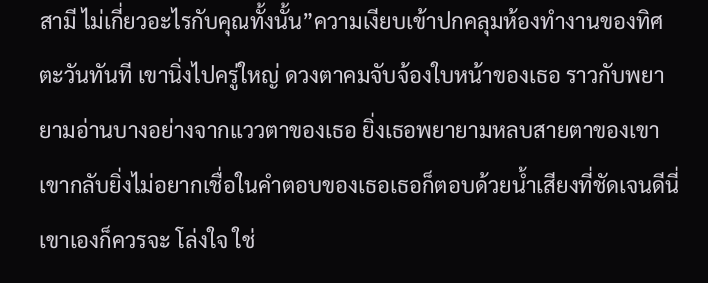สามี ไม่เกี่ยวอะไรกับคุณทั้งนั้น”ความเงียบเข้าปกคลุมห้องทำงานของทิศตะวันทันที เขานิ่งไปครู่ใหญ่ ดวงตาคมจับจ้องใบหน้าของเธอ ราวกับพยายามอ่านบางอย่างจากแววตาของเธอ ยิ่งเธอพยายามหลบสายตาของเขา เขากลับยิ่งไม่อยากเชื่อในคำตอบของเธอเธอก็ตอบด้วยน้ำเสียงที่ชัดเจนดีนี่ เขาเองก็ควรจะ โล่งใจ ใช่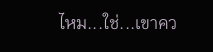ไหม...ใช่...เขาคว